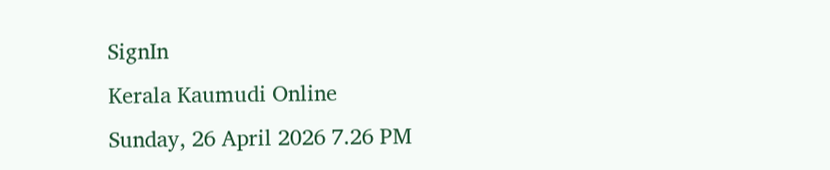SignIn
Kerala Kaumudi Online
Sunday, 26 April 2026 7.26 PM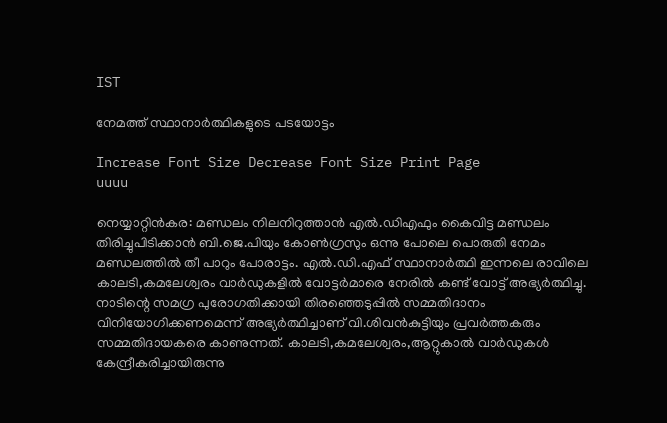IST

നേമത്ത് സ്ഥാനാർത്ഥികളുടെ പടയോട്ടം

Increase Font Size Decrease Font Size Print Page
uuuu

നെയ്യാറ്റിൻകര: മണ്ഡലം നിലനിറുത്താൻ എൽ.ഡിഎഫും കൈവിട്ട മണ്ഡലം തിരിച്ചുപിടിക്കാൻ ബി.ജെ.പിയും കോൺഗ്രസും ഒന്നു പോലെ പൊരുതി നേമം മണ്ഡലത്തിൽ തീ പാറും പോരാട്ടം. എൽ.ഡി.എഫ് സ്ഥാനാ‌ർത്ഥി ഇന്നലെ രാവിലെ കാലടി,കമലേശ്വരം വാർഡുകളിൽ വോട്ടർമാരെ നേരിൽ കണ്ട് വോട്ട് അഭ്യർത്ഥിച്ചു. നാടിന്റെ സമഗ്ര പുരോഗതിക്കായി തിരഞ്ഞെടുപ്പിൽ സമ്മതിദാനം വിനിയോഗിക്കണമെന്ന് അഭ്യർത്ഥിച്ചാണ് വി.ശിവൻകുട്ടിയും പ്രവ‌‌ർത്തകരും സമ്മതിദായകരെ കാണുന്നത്. കാലടി,കമലേശ്വരം,ആറ്റുകാൽ വാർഡുകൾ കേന്ദ്രീകരിച്ചായിരുന്നു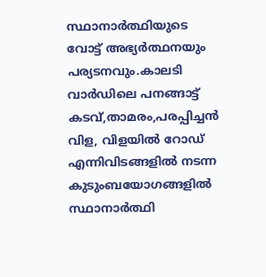സ്ഥാനാർത്ഥിയുടെ വോട്ട് അഭ്യർത്ഥനയും പര്യടനവും.കാലടി വാർഡിലെ പനങ്ങാട്ട് കടവ്,താമരം,പരപ്പിച്ചൻ വിള, വിളയിൽ റോഡ് എന്നിവിടങ്ങളിൽ നടന്ന കുടുംബയോഗങ്ങളിൽ സ്ഥാനാർത്ഥി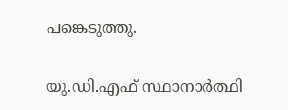പങ്കെടുത്തു.

യു.ഡി.എഫ് സ്ഥാനാ‌ർത്ഥി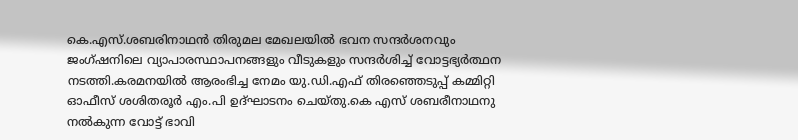കെ.എസ്.ശബരിനാഥൻ തിരുമല മേഖലയിൽ ഭവന സന്ദർശനവും ജംഗ്ഷനിലെ വ്യാപാരസ്ഥാപനങ്ങളും വീടുകളും സന്ദ‌ർശിച്ച് വോട്ടഭ്യർത്ഥന നടത്തി.കരമനയിൽ ആരംഭിച്ച നേമം യു.ഡി.എഫ് തിരഞ്ഞെടുപ്പ് കമ്മിറ്റി ഓഫീസ് ശശിതരൂർ എം.പി ഉദ്ഘാടനം ചെയ്തു.കെ എസ് ശബരീനാഥനു നൽകുന്ന വോട്ട് ഭാവി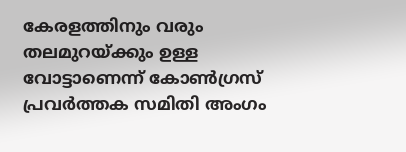കേരളത്തിനും വരും തലമുറയ്ക്കും ഉള്ള വോട്ടാണെന്ന് കോൺഗ്രസ് പ്രവർത്തക സമിതി അംഗം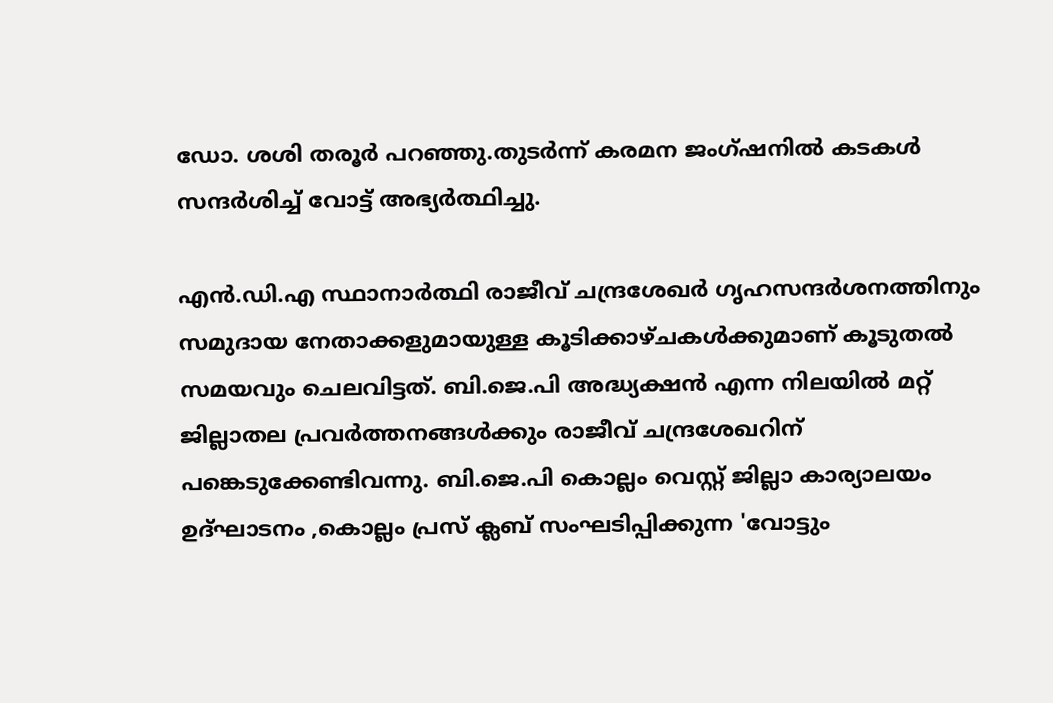ഡോ. ശശി തരൂർ പറഞ്ഞു.തുടർന്ന് കരമന ജംഗ്ഷനിൽ കടകൾ സന്ദർശിച്ച് വോട്ട് അഭ്യർത്ഥിച്ചു.

എൻ.ഡി.എ സ്ഥാനാ‌ർത്ഥി രാജീവ് ചന്ദ്രശേഖർ ഗൃഹസന്ദർശനത്തിനും സമുദായ നേതാക്കളുമായുള്ള കൂടിക്കാഴ്ചകൾക്കുമാണ് കൂടുതൽ സമയവും ചെലവിട്ടത്. ബി.ജെ.പി അദ്ധ്യക്ഷൻ എന്ന നിലയിൽ മറ്റ് ജില്ലാതല പ്രവർത്തനങ്ങൾക്കും രാജീവ് ചന്ദ്രശേഖറിന് പങ്കെടുക്കേണ്ടിവന്നു. ബി.ജെ.പി കൊല്ലം വെസ്റ്റ്‌ ജില്ലാ കാര്യാലയം ഉദ്ഘാടനം ,കൊല്ലം പ്രസ് ക്ലബ് സംഘടിപ്പിക്കുന്ന 'വോട്ടും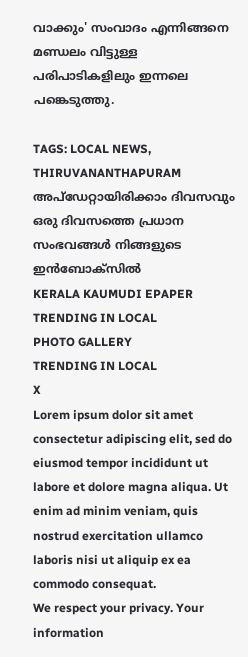വാക്കും' സംവാദം എന്നിങ്ങനെ മണ്ഡലം വിട്ടുള്ള പരിപാടികളിലും ഇന്നലെ പങ്കെടുത്തു.

TAGS: LOCAL NEWS, THIRUVANANTHAPURAM
അപ്ഡേറ്റായിരിക്കാം ദിവസവും
ഒരു ദിവസത്തെ പ്രധാന സംഭവങ്ങൾ നിങ്ങളുടെ ഇൻബോക്സിൽ
KERALA KAUMUDI EPAPER
TRENDING IN LOCAL
PHOTO GALLERY
TRENDING IN LOCAL
X
Lorem ipsum dolor sit amet
consectetur adipiscing elit, sed do eiusmod tempor incididunt ut labore et dolore magna aliqua. Ut enim ad minim veniam, quis nostrud exercitation ullamco laboris nisi ut aliquip ex ea commodo consequat.
We respect your privacy. Your information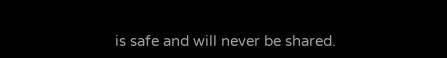is safe and will never be shared.